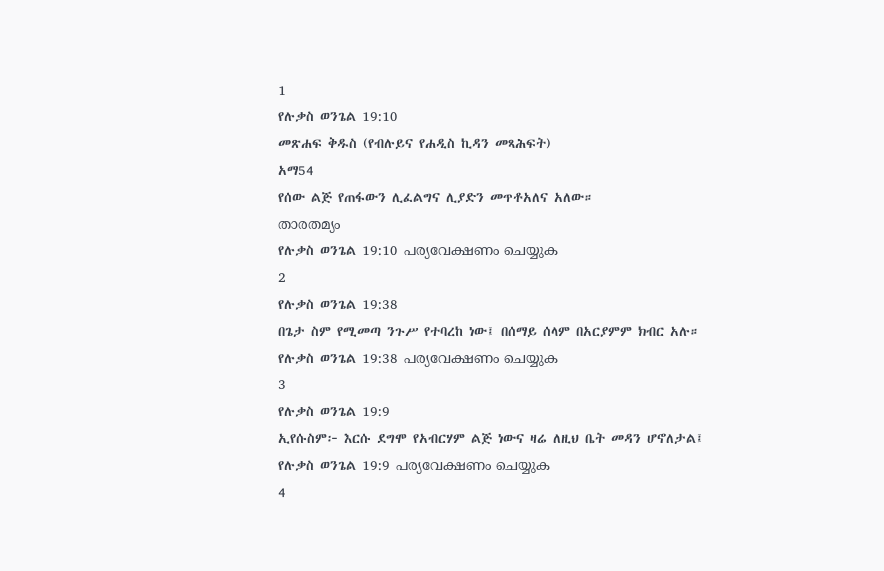1
የሉቃስ ወንጌል 19:10
መጽሐፍ ቅዱስ (የብሉይና የሐዲስ ኪዳን መጻሕፍት)
አማ54
የሰው ልጅ የጠፋውን ሊፈልግና ሊያድን መጥቶአለና አለው።
താരതമ്യം
የሉቃስ ወንጌል 19:10 പര്യവേക്ഷണം ചെയ്യുക
2
የሉቃስ ወንጌል 19:38
በጌታ ስም የሚመጣ ንጉሥ የተባረከ ነው፤ በሰማይ ሰላም በአርያምም ክብር አሉ።
የሉቃስ ወንጌል 19:38 പര്യവേക്ഷണം ചെയ്യുക
3
የሉቃስ ወንጌል 19:9
ኢየሱስም፦ እርሱ ደግሞ የአብርሃም ልጅ ነውና ዛሬ ለዚህ ቤት መዳን ሆኖለታል፤
የሉቃስ ወንጌል 19:9 പര്യവേക്ഷണം ചെയ്യുക
4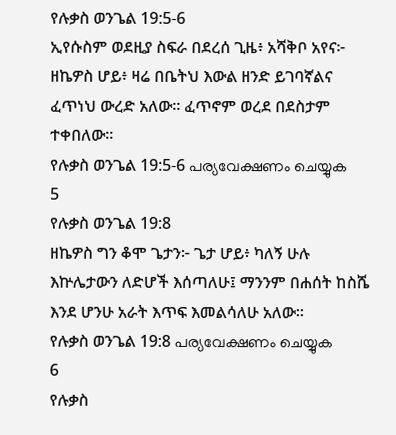የሉቃስ ወንጌል 19:5-6
ኢየሱስም ወደዚያ ስፍራ በደረሰ ጊዜ፥ አሻቅቦ አየና፦ ዘኬዎስ ሆይ፥ ዛሬ በቤትህ እውል ዘንድ ይገባኛልና ፈጥነህ ውረድ አለው። ፈጥኖም ወረደ በደስታም ተቀበለው።
የሉቃስ ወንጌል 19:5-6 പര്യവേക്ഷണം ചെയ്യുക
5
የሉቃስ ወንጌል 19:8
ዘኬዎስ ግን ቆሞ ጌታን፦ ጌታ ሆይ፥ ካለኝ ሁሉ እኵሌታውን ለድሆች እሰጣለሁ፤ ማንንም በሐሰት ከስሼ እንደ ሆንሁ አራት እጥፍ እመልሳለሁ አለው።
የሉቃስ ወንጌል 19:8 പര്യവേക്ഷണം ചെയ്യുക
6
የሉቃስ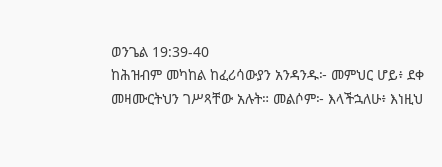ወንጌል 19:39-40
ከሕዝብም መካከል ከፈሪሳውያን አንዳንዱ፦ መምህር ሆይ፥ ደቀ መዛሙርትህን ገሥጻቸው አሉት። መልሶም፦ እላችኋለሁ፥ እነዚህ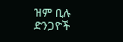ዝም ቢሉ ድንጋዮች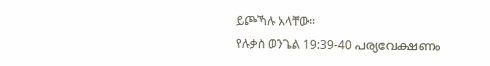ይጮኻሉ አላቸው።
የሉቃስ ወንጌል 19:39-40 പര്യവേക്ഷണം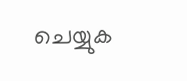ചെയ്യുക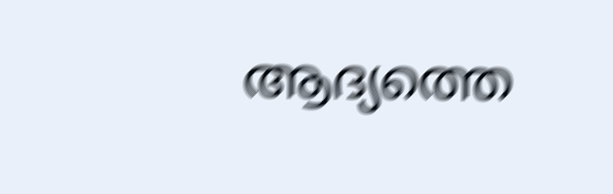ആദ്യത്തെ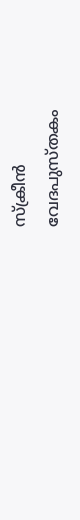സ്ക്രീൻ
വേദപുസ്തകം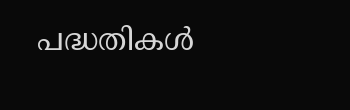പദ്ധതികൾ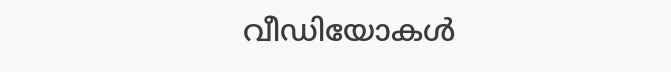വീഡിയോകൾ